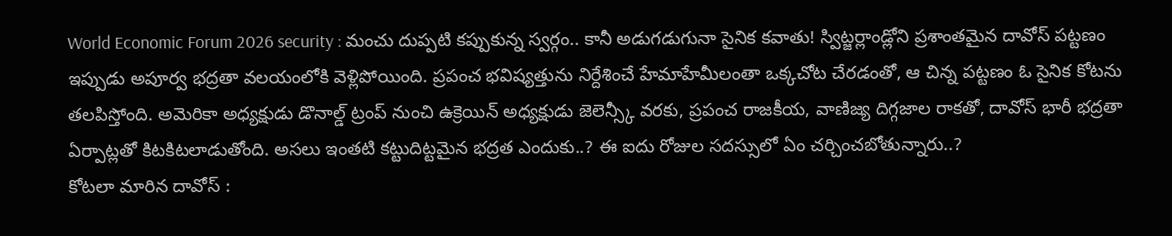World Economic Forum 2026 security : మంచు దుప్పటి కప్పుకున్న స్వర్గం.. కానీ అడుగడుగునా సైనిక కవాతు! స్విట్జర్లాండ్లోని ప్రశాంతమైన దావోస్ పట్టణం ఇప్పుడు అపూర్వ భద్రతా వలయంలోకి వెళ్లిపోయింది. ప్రపంచ భవిష్యత్తును నిర్దేశించే హేమాహేమీలంతా ఒక్కచోట చేరడంతో, ఆ చిన్న పట్టణం ఓ సైనిక కోటను తలపిస్తోంది. అమెరికా అధ్యక్షుడు డొనాల్డ్ ట్రంప్ నుంచి ఉక్రెయిన్ అధ్యక్షుడు జెలెన్స్కీ వరకు, ప్రపంచ రాజకీయ, వాణిజ్య దిగ్గజాల రాకతో, దావోస్ భారీ భద్రతా ఏర్పాట్లతో కిటకిటలాడుతోంది. అసలు ఇంతటి కట్టుదిట్టమైన భద్రత ఎందుకు..? ఈ ఐదు రోజుల సదస్సులో ఏం చర్చించబోతున్నారు..?
కోటలా మారిన దావోస్ :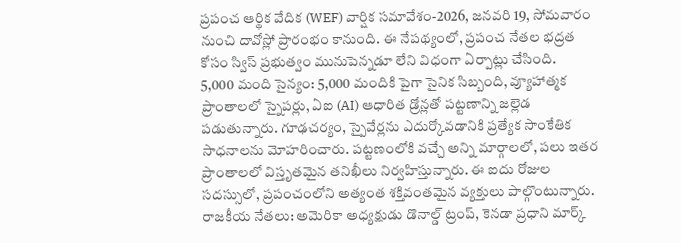ప్రపంచ ఆర్థిక వేదిక (WEF) వార్షిక సమావేశం-2026, జనవరి 19, సోమవారం నుంచి దావోస్లో ప్రారంభం కానుంది. ఈ నేపథ్యంలో, ప్రపంచ నేతల భద్రత కోసం స్విస్ ప్రభుత్వం మునుపెన్నడూ లేని విధంగా ఏర్పాట్లు చేసింది.
5,000 మంది సైన్యం: 5,000 మందికి పైగా సైనిక సిబ్బంది, వ్యూహాత్మక ప్రాంతాలలో స్నైపర్లు, ఏఐ (AI) ఆధారిత డ్రోన్లతో పట్టణాన్ని జల్లెడ పడుతున్నారు. గూఢచర్యం, స్పైవేర్లను ఎదుర్కోవడానికి ప్రత్యేక సాంకేతిక సాధనాలను మోహరించారు. పట్టణంలోకి వచ్చే అన్ని మార్గాలలో, పలు ఇతర ప్రాంతాలలో విస్తృతమైన తనిఖీలు నిర్వహిస్తున్నారు. ఈ ఐదు రోజుల సదస్సులో, ప్రపంచంలోని అత్యంత శక్తివంతమైన వ్యక్తులు పాల్గొంటున్నారు.
రాజకీయ నేతలు: అమెరికా అధ్యక్షుడు డొనాల్డ్ ట్రంప్, కెనడా ప్రధాని మార్క్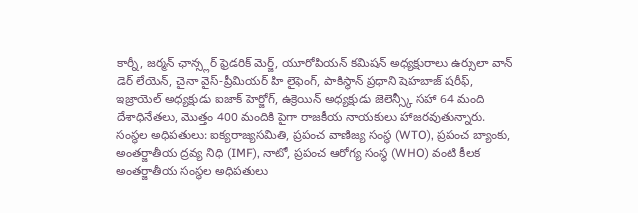కార్నీ, జర్మన్ ఛాన్స్లర్ ఫ్రెడరిక్ మెర్జ్, యూరోపియన్ కమిషన్ అధ్యక్షురాలు ఉర్సులా వాన్ డెర్ లేయెన్, చైనా వైస్-ప్రీమియర్ హి లైఫెంగ్, పాకిస్థాన్ ప్రధాని షెహబాజ్ షరీఫ్, ఇజ్రాయెల్ అధ్యక్షుడు ఐజాక్ హెర్జోగ్, ఉక్రెయిన్ అధ్యక్షుడు జెలెన్స్కీ సహా 64 మంది దేశాధినేతలు, మొత్తం 400 మందికి పైగా రాజకీయ నాయకులు హాజరవుతున్నారు.
సంస్థల అధిపతులు: ఐక్యరాజ్యసమితి, ప్రపంచ వాణిజ్య సంస్థ (WTO), ప్రపంచ బ్యాంకు, అంతర్జాతీయ ద్రవ్య నిధి (IMF), నాటో, ప్రపంచ ఆరోగ్య సంస్థ (WHO) వంటి కీలక అంతర్జాతీయ సంస్థల అధిపతులు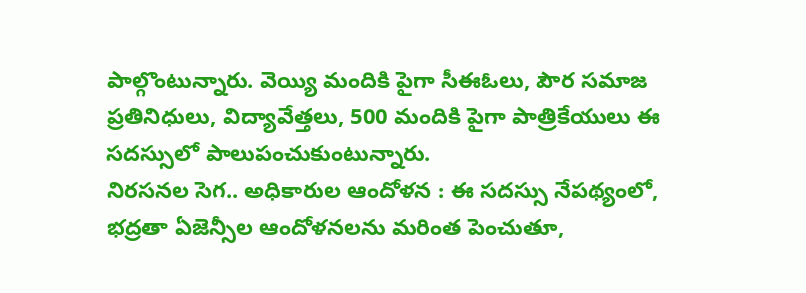పాల్గొంటున్నారు. వెయ్యి మందికి పైగా సీఈఓలు, పౌర సమాజ ప్రతినిధులు, విద్యావేత్తలు, 500 మందికి పైగా పాత్రికేయులు ఈ సదస్సులో పాలుపంచుకుంటున్నారు.
నిరసనల సెగ.. అధికారుల ఆందోళన : ఈ సదస్సు నేపథ్యంలో, భద్రతా ఏజెన్సీల ఆందోళనలను మరింత పెంచుతూ,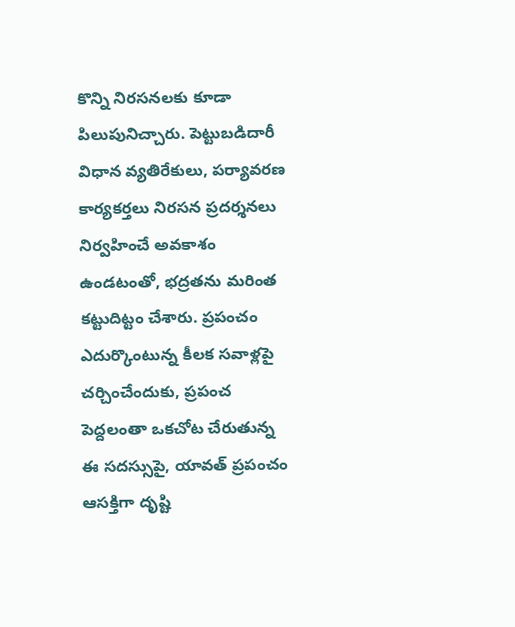కొన్ని నిరసనలకు కూడా పిలుపునిచ్చారు. పెట్టుబడిదారీ విధాన వ్యతిరేకులు, పర్యావరణ కార్యకర్తలు నిరసన ప్రదర్శనలు నిర్వహించే అవకాశం ఉండటంతో, భద్రతను మరింత కట్టుదిట్టం చేశారు. ప్రపంచం ఎదుర్కొంటున్న కీలక సవాళ్లపై చర్చించేందుకు, ప్రపంచ పెద్దలంతా ఒకచోట చేరుతున్న ఈ సదస్సుపై, యావత్ ప్రపంచం ఆసక్తిగా దృష్టి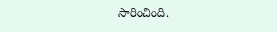సారించింది.